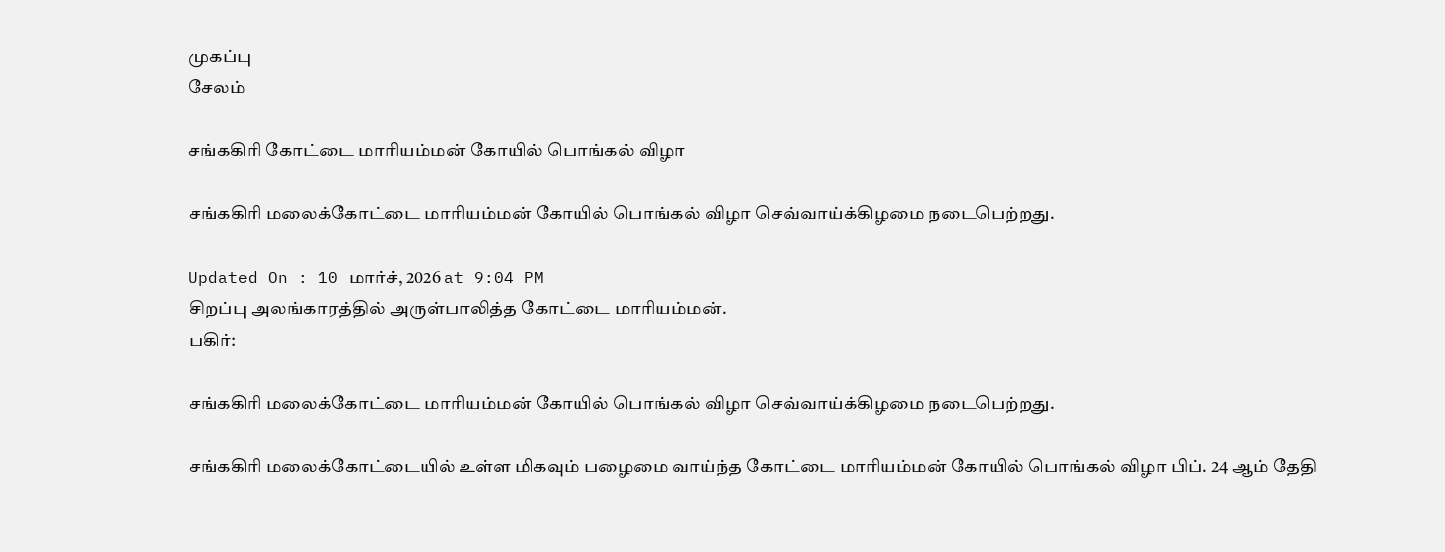முகப்பு
சேலம்

சங்ககிரி கோட்டை மாரியம்மன் கோயில் பொங்கல் விழா

சங்ககிரி மலைக்கோட்டை மாரியம்மன் கோயில் பொங்கல் விழா செவ்வாய்க்கிழமை நடைபெற்றது.

Updated On : 10 மார்ச், 2026 at 9:04 PM
சிறப்பு அலங்காரத்தில் அருள்பாலித்த கோட்டை மாரியம்மன்.
பகிர்:

சங்ககிரி மலைக்கோட்டை மாரியம்மன் கோயில் பொங்கல் விழா செவ்வாய்க்கிழமை நடைபெற்றது.

சங்ககிரி மலைக்கோட்டையில் உள்ள மிகவும் பழைமை வாய்ந்த கோட்டை மாரியம்மன் கோயில் பொங்கல் விழா பிப். 24 ஆம் தேதி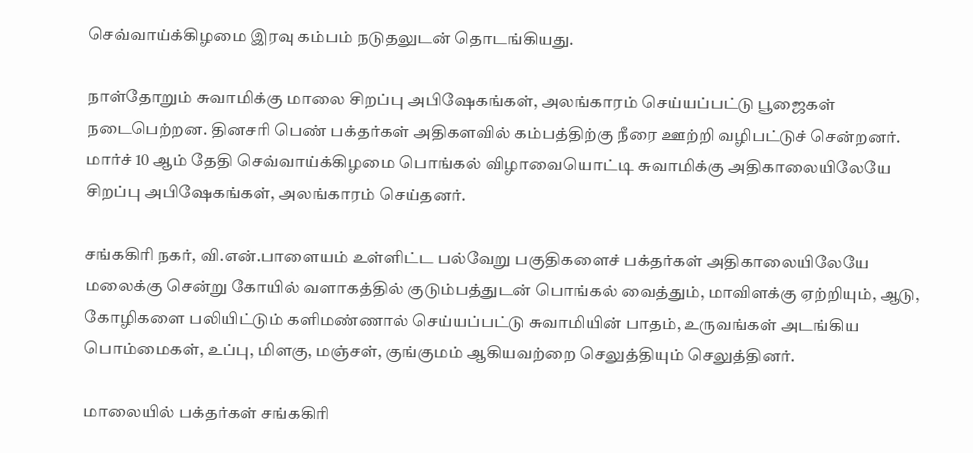செவ்வாய்க்கிழமை இரவு கம்பம் நடுதலுடன் தொடங்கியது.

நாள்தோறும் சுவாமிக்கு மாலை சிறப்பு அபிஷேகங்கள், அலங்காரம் செய்யப்பட்டு பூஜைகள் நடைபெற்றன. தினசரி பெண் பக்தர்கள் அதிகளவில் கம்பத்திற்கு நீரை ஊற்றி வழிபட்டுச் சென்றனர். மார்ச் 10 ஆம் தேதி செவ்வாய்க்கிழமை பொங்கல் விழாவையொட்டி சுவாமிக்கு அதிகாலையிலேயே சிறப்பு அபிஷேகங்கள், அலங்காரம் செய்தனர்.

சங்ககிரி நகர், வி.என்.பாளையம் உள்ளிட்ட பல்வேறு பகுதிகளைச் பக்தர்கள் அதிகாலையிலேயே மலைக்கு சென்று கோயில் வளாகத்தில் குடும்பத்துடன் பொங்கல் வைத்தும், மாவிளக்கு ஏற்றியும், ஆடு, கோழிகளை பலியிட்டும் களிமண்ணால் செய்யப்பட்டு சுவாமியின் பாதம், உருவங்கள் அடங்கிய பொம்மைகள், உப்பு, மிளகு, மஞ்சள், குங்குமம் ஆகியவற்றை செலுத்தியும் செலுத்தினர்.

மாலையில் பக்தர்கள் சங்ககிரி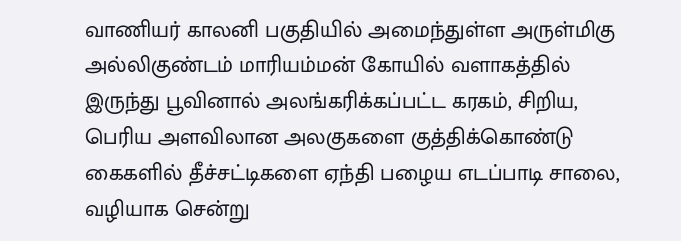வாணியர் காலனி பகுதியில் அமைந்துள்ள அருள்மிகு அல்லிகுண்டம் மாரியம்மன் கோயில் வளாகத்தில் இருந்து பூவினால் அலங்கரிக்கப்பட்ட கரகம், சிறிய, பெரிய அளவிலான அலகுகளை குத்திக்கொண்டு கைகளில் தீச்சட்டிகளை ஏந்தி பழைய எடப்பாடி சாலை, வழியாக சென்று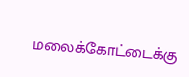மலைக்கோட்டைக்கு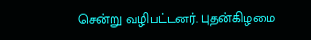சென்று வழிபட்டனர். புதன்கிழமை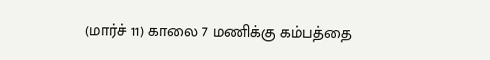(மார்ச் 11) காலை 7 மணிக்கு கம்பத்தை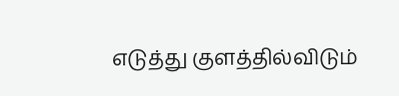எடுத்து குளத்தில்விடும்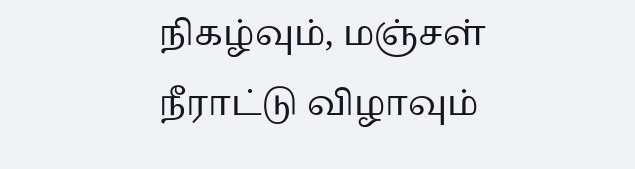நிகழ்வும், மஞ்சள் நீராட்டு விழாவும்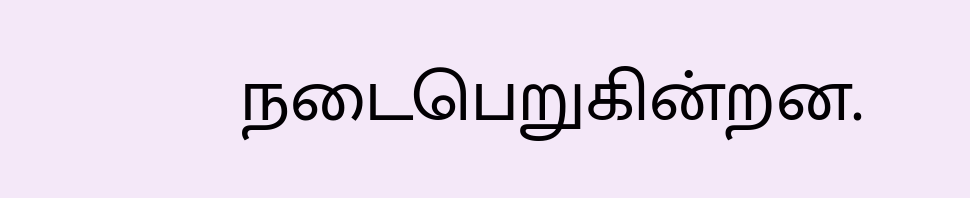நடைபெறுகின்றன.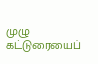முழு கட்டுரையைப்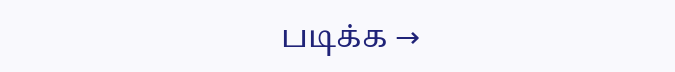படிக்க →